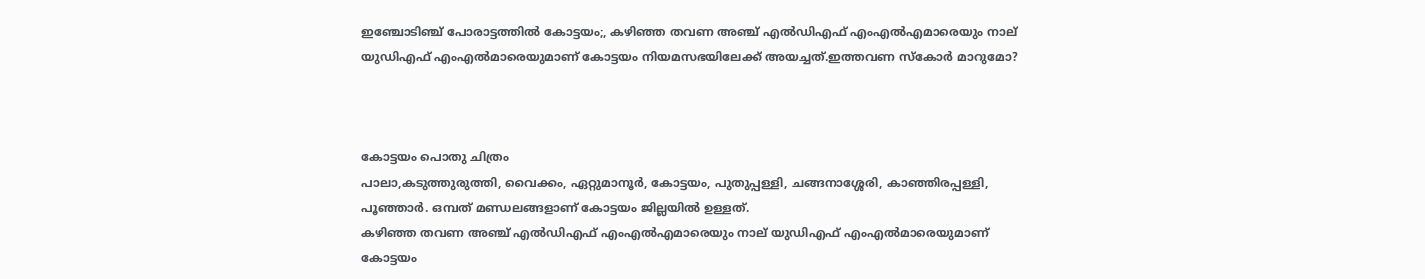ഇഞ്ചോടിഞ്ച് പോരാട്ടത്തില്‍ കോട്ടയം;, കഴിഞ്ഞ തവണ അഞ്ച് എല്‍ഡിഎഫ് എംഎല്‍എമാരെയും നാല് യുഡിഎഫ് എംഎല്‍മാരെയുമാണ് കോട്ടയം നിയമസഭയിലേക്ക് അയച്ചത്.ഇത്തവണ സ്‌കോര്‍ മാറുമോ?



കോട്ടയം പൊതു ചിത്രം
പാലാ,കടുത്തുരുത്തി, വൈക്കം, ഏറ്റുമാനൂര്‍, കോട്ടയം, പുതുപ്പള്ളി, ചങ്ങനാശ്ശേരി, കാഞ്ഞിരപ്പള്ളി, പൂഞ്ഞാര്‍. ഒമ്പത് മണ്ഡലങ്ങളാണ് കോട്ടയം ജില്ലയില്‍ ഉള്ളത്.
കഴിഞ്ഞ തവണ അഞ്ച് എല്‍ഡിഎഫ് എംഎല്‍എമാരെയും നാല് യുഡിഎഫ് എംഎല്‍മാരെയുമാണ് കോട്ടയം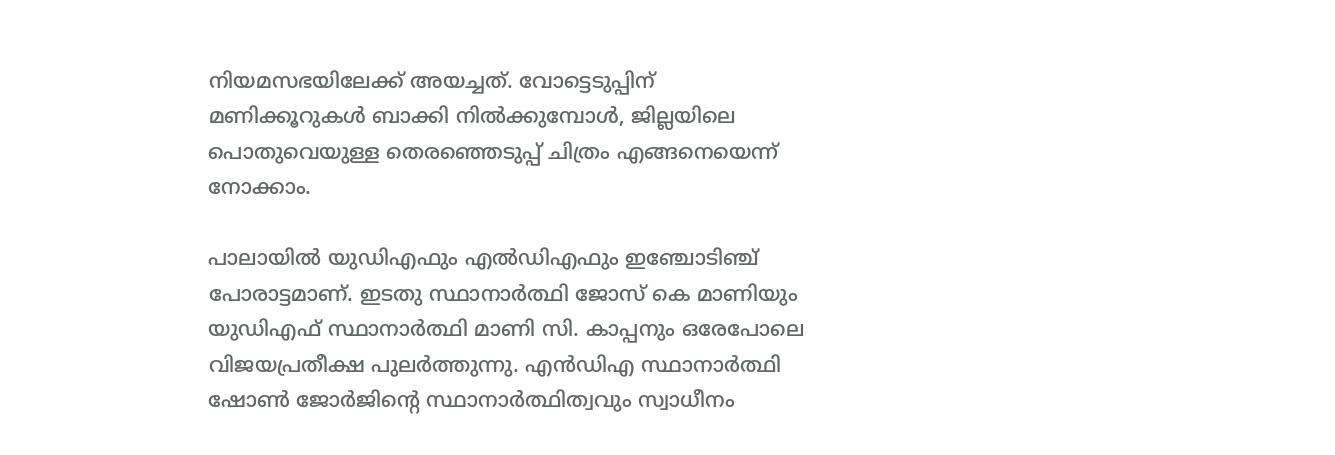നിയമസഭയിലേക്ക് അയച്ചത്. വോട്ടെടുപ്പിന് മണിക്കൂറുകള്‍ ബാക്കി നില്‍ക്കുമ്പോള്‍, ജില്ലയിലെ പൊതുവെയുള്ള തെരഞ്ഞെടുപ്പ് ചിത്രം എങ്ങനെയെന്ന് നോക്കാം.

പാലായില്‍ യുഡിഎഫും എല്‍ഡിഎഫും ഇഞ്ചോടിഞ്ച് പോരാട്ടമാണ്. ഇടതു സ്ഥാനാര്‍ത്ഥി ജോസ് കെ മാണിയും യുഡിഎഫ് സ്ഥാനാര്‍ത്ഥി മാണി സി. കാപ്പനും ഒരേപോലെ വിജയപ്രതീക്ഷ പുലര്‍ത്തുന്നു. എന്‍ഡിഎ സ്ഥാനാര്‍ത്ഥി ഷോണ്‍ ജോര്‍ജിന്റെ സ്ഥാനാര്‍ത്ഥിത്വവും സ്വാധീനം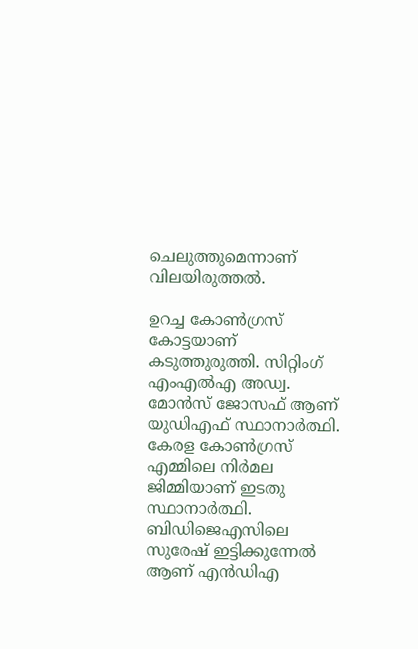ചെലുത്തുമെന്നാണ് വിലയിരുത്തല്‍.

ഉറച്ച കോണ്‍ഗ്രസ് കോട്ടയാണ് കടുത്തുരുത്തി. സിറ്റിംഗ് എംഎല്‍എ അഡ്വ. മോന്‍സ് ജോസഫ് ആണ് യുഡിഎഫ് സ്ഥാനാര്‍ത്ഥി. കേരള കോണ്‍ഗ്രസ് എമ്മിലെ നിര്‍മല ജിമ്മിയാണ് ഇടതു സ്ഥാനാര്‍ത്ഥി. ബിഡിജെഎസിലെ സുരേഷ് ഇട്ടിക്കുന്നേല്‍ ആണ് എന്‍ഡിഎ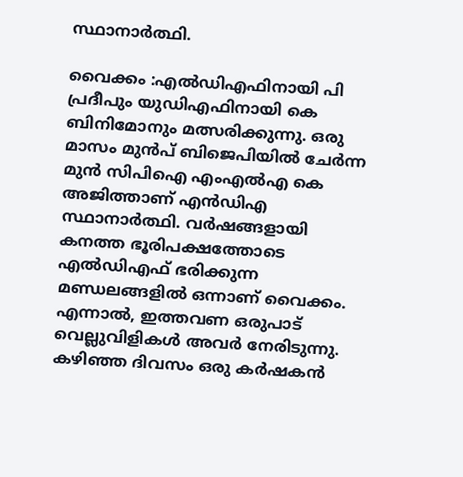സ്ഥാനാര്‍ത്ഥി.

വൈക്കം :എല്‍ഡിഎഫിനായി പി പ്രദീപും യുഡിഎഫിനായി കെ ബിനിമോനും മത്സരിക്കുന്നു. ഒരു മാസം മുന്‍പ് ബിജെപിയില്‍ ചേര്‍ന്ന മുന്‍ സിപിഐ എംഎല്‍എ കെ അജിത്താണ് എന്‍ഡിഎ സ്ഥാനാര്‍ത്ഥി. വര്‍ഷങ്ങളായി കനത്ത ഭൂരിപക്ഷത്തോടെ എല്‍ഡിഎഫ് ഭരിക്കുന്ന മണ്ഡലങ്ങളില്‍ ഒന്നാണ് വൈക്കം. എന്നാല്‍, ഇത്തവണ ഒരുപാട് വെല്ലുവിളികള്‍ അവര്‍ നേരിടുന്നു. കഴിഞ്ഞ ദിവസം ഒരു കര്‍ഷകന്‍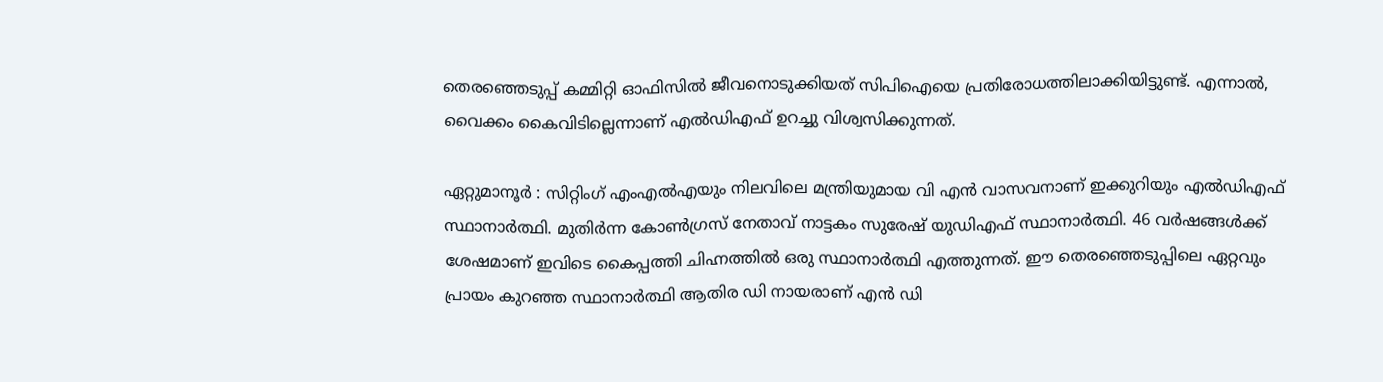തെരഞ്ഞെടുപ്പ് കമ്മിറ്റി ഓഫിസില്‍ ജീവനൊടുക്കിയത് സിപിഐയെ പ്രതിരോധത്തിലാക്കിയിട്ടുണ്ട്. എന്നാല്‍, വൈക്കം കൈവിടില്ലെന്നാണ് എല്‍ഡിഎഫ് ഉറച്ചു വിശ്വസിക്കുന്നത്.

ഏറ്റുമാനൂർ : സിറ്റിംഗ് എംഎല്‍എയും നിലവിലെ മന്ത്രിയുമായ വി എന്‍ വാസവനാണ് ഇക്കുറിയും എല്‍ഡിഎഫ് സ്ഥാനാര്‍ത്ഥി. മുതിര്‍ന്ന കോണ്‍ഗ്രസ് നേതാവ് നാട്ടകം സുരേഷ് യുഡിഎഫ് സ്ഥാനാര്‍ത്ഥി. 46 വര്‍ഷങ്ങള്‍ക്ക് ശേഷമാണ് ഇവിടെ കൈപ്പത്തി ചിഹ്നത്തില്‍ ഒരു സ്ഥാനാര്‍ത്ഥി എത്തുന്നത്. ഈ തെരഞ്ഞെടുപ്പിലെ ഏറ്റവും പ്രായം കുറഞ്ഞ സ്ഥാനാര്‍ത്ഥി ആതിര ഡി നായരാണ് എന്‍ ഡി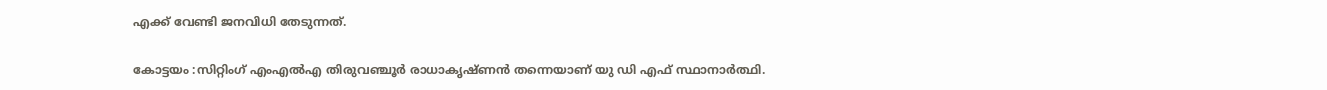എക്ക് വേണ്ടി ജനവിധി തേടുന്നത്.

കോട്ടയം :സിറ്റിംഗ് എംഎല്‍എ തിരുവഞ്ചൂര്‍ രാധാകൃഷ്ണന്‍ തന്നെയാണ് യു ഡി എഫ് സ്ഥാനാര്‍ത്ഥി.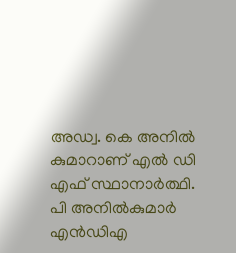അഡ്വ. കെ അനില്‍ കുമാറാണ് എല്‍ ഡി എഫ് സ്ഥാനാര്‍ത്ഥി. പി അനില്‍കുമാര്‍ എന്‍ഡിഎ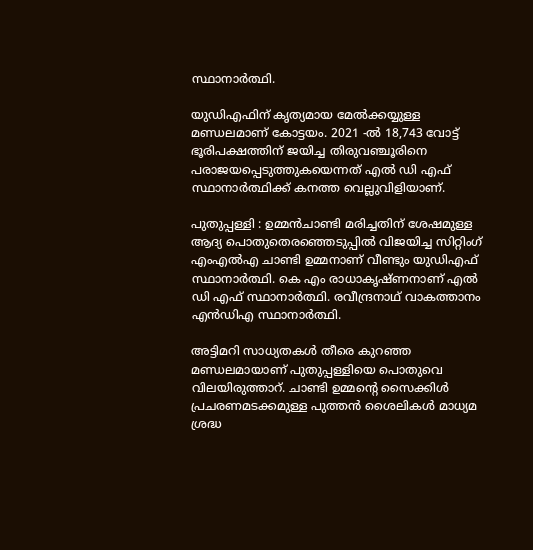സ്ഥാനാര്‍ത്ഥി.

യുഡിഎഫിന് കൃത്യമായ മേല്‍ക്കയ്യുള്ള മണ്ഡലമാണ് കോട്ടയം. 2021 -ല്‍ 18,743 വോട്ട് ഭൂരിപക്ഷത്തിന് ജയിച്ച തിരുവഞ്ചൂരിനെ പരാജയപ്പെടുത്തുകയെന്നത് എല്‍ ഡി എഫ് സ്ഥാനാര്‍ത്ഥിക്ക് കനത്ത വെല്ലുവിളിയാണ്.

പുതുപ്പള്ളി : ഉമ്മന്‍ചാണ്ടി മരിച്ചതിന് ശേഷമുള്ള ആദ്യ പൊതുതെരഞ്ഞെടുപ്പില്‍ വിജയിച്ച സിറ്റിംഗ് എംഎല്‍എ ചാണ്ടി ഉമ്മനാണ് വീണ്ടും യുഡിഎഫ് സ്ഥാനാര്‍ത്ഥി. കെ എം രാധാകൃഷ്ണനാണ് എല്‍ ഡി എഫ് സ്ഥാനാര്‍ത്ഥി. രവീന്ദ്രനാഥ് വാകത്താനം എന്‍ഡിഎ സ്ഥാനാര്‍ത്ഥി.

അട്ടിമറി സാധ്യതകള്‍ തീരെ കുറഞ്ഞ മണ്ഡലമായാണ് പുതുപ്പള്ളിയെ പൊതുവെ വിലയിരുത്താറ്. ചാണ്ടി ഉമ്മന്റെ സൈക്കിള്‍ പ്രചരണമടക്കമുള്ള പുത്തന്‍ ശൈലികള്‍ മാധ്യമ ശ്രദ്ധ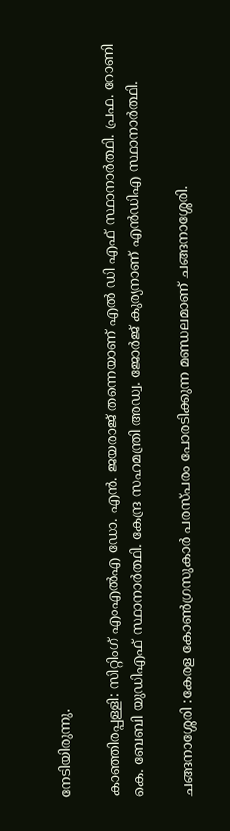നേടിയിരുന്നു.

കാഞ്ഞിരപ്പള്ളി: സിറ്റിംഗ് എംഎല്‍എ ഡോ. എന്‍. ജയരാജ് തന്നെയാണ് എല്‍ ഡി എഫ് സ്ഥാനാര്‍ത്ഥി. പ്രഫ. റോണി കെ. ബേബി യുഡിഎഫ് സ്ഥാനാര്‍ത്ഥി. കേന്ദ്ര സഹമന്ത്രി അഡ്വ. ജോര്‍ജ് കുര്യനാണ് എന്‍ഡിഎ സ്ഥാനാര്‍ത്ഥി.

ചങ്ങനാശ്ശേരി :കേരള കോണ്‍ഗ്രസുകാര്‍ പരസ്പരം പോരടിക്കുന്ന മണ്ഡലമാണ് ചങ്ങനാശ്ശേരി.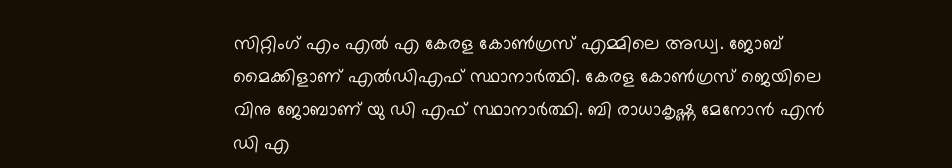സിറ്റിംഗ് എം എല്‍ എ കേരള കോണ്‍ഗ്രസ് എമ്മിലെ അഡ്വ. ജോബ് മൈക്കിളാണ് എല്‍ഡിഎഫ് സ്ഥാനാര്‍ത്ഥി. കേരള കോണ്‍ഗ്രസ് ജെയിലെ വിനു ജോബാണ് യു ഡി എഫ് സ്ഥാനാര്‍ത്ഥി. ബി രാധാകൃഷ്ണ മേനോന്‍ എന്‍ ഡി എ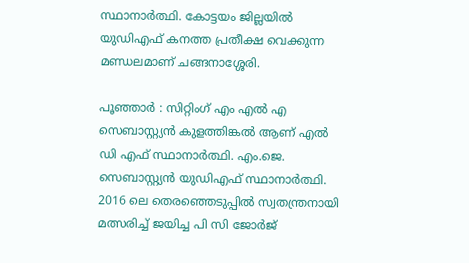സ്ഥാനാര്‍ത്ഥി. കോട്ടയം ജില്ലയില്‍ യുഡിഎഫ് കനത്ത പ്രതീക്ഷ വെക്കുന്ന മണ്ഡലമാണ് ചങ്ങനാശ്ശേരി.

പൂഞ്ഞാര്‍ : സിറ്റിംഗ് എം എല്‍ എ സെബാസ്റ്റ്യന്‍ കുളത്തിങ്കല്‍ ആണ് എല്‍ ഡി എഫ് സ്ഥാനാര്‍ത്ഥി. എം.ജെ. സെബാസ്റ്റ്യന്‍ യുഡിഎഫ് സ്ഥാനാര്‍ത്ഥി. 2016 ലെ തെരഞ്ഞെടുപ്പില്‍ സ്വതന്ത്രനായി മത്സരിച്ച്‌ ജയിച്ച പി സി ജോര്‍ജ്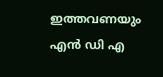ഇത്തവണയും എന്‍ ഡി എ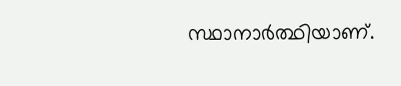സ്ഥാനാര്‍ത്ഥിയാണ്.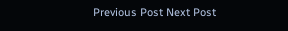Previous Post Next Post